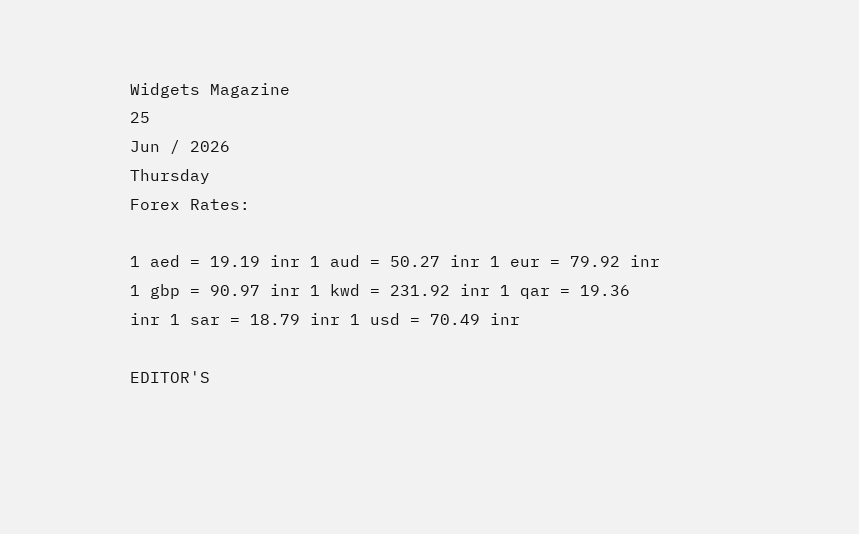Widgets Magazine
25
Jun / 2026
Thursday
Forex Rates:

1 aed = 19.19 inr 1 aud = 50.27 inr 1 eur = 79.92 inr 1 gbp = 90.97 inr 1 kwd = 231.92 inr 1 qar = 19.36 inr 1 sar = 18.79 inr 1 usd = 70.49 inr

EDITOR'S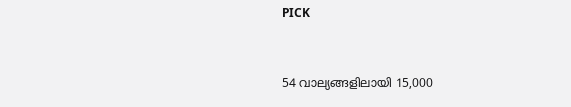PICK


54 വാല്യങ്ങളിലായി 15,000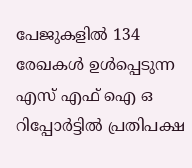പേജുകളിൽ 134 രേഖകൾ ഉൾപ്പെടുന്ന എസ് എഫ് ഐ ഒ റിപ്പോർട്ടിൽ പ്രതിപക്ഷ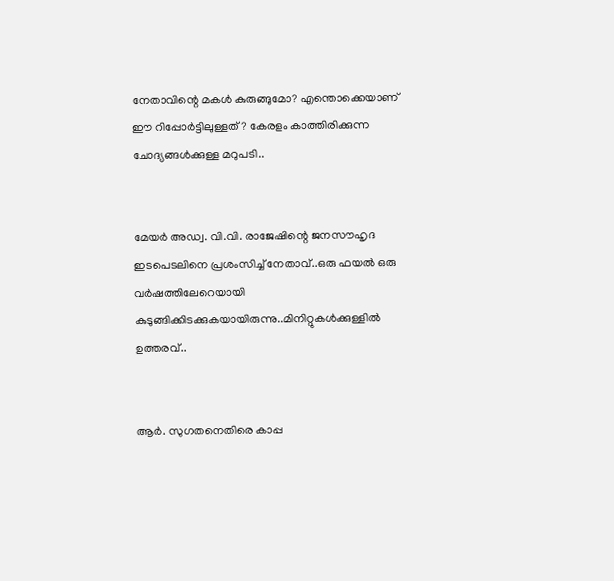നേതാവിന്റെ മകൾ കുരുങ്ങുമോ? എന്തൊക്കെയാണ് ഈ റിപ്പോർട്ടിലുള്ളത് ? കേരളം കാത്തിരിക്കുന്ന ചോദ്യങ്ങൾക്കുള്ള മറുപടി..


മേയർ അഡ്വ. വി.വി. രാജേഷിന്റെ ജനസൗഹൃദ ഇടപെടലിനെ പ്രശംസിച്ച് നേതാവ്..ഒരു ഫയൽ ഒരു വർഷത്തിലേറെയായി കുടുങ്ങിക്കിടക്കുകയായിരുന്നു..മിനിറ്റുകൾക്കുള്ളിൽ ഉത്തരവ്..


ആർ. സുഗതനെതിരെ കാപ്പ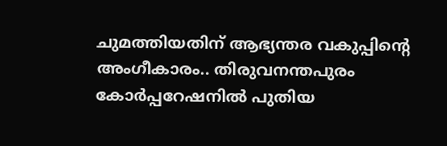ചുമത്തിയതിന് ആഭ്യന്തര വകുപ്പിന്റെ അംഗീകാരം.. തിരുവനന്തപുരം കോർപ്പറേഷനിൽ പുതിയ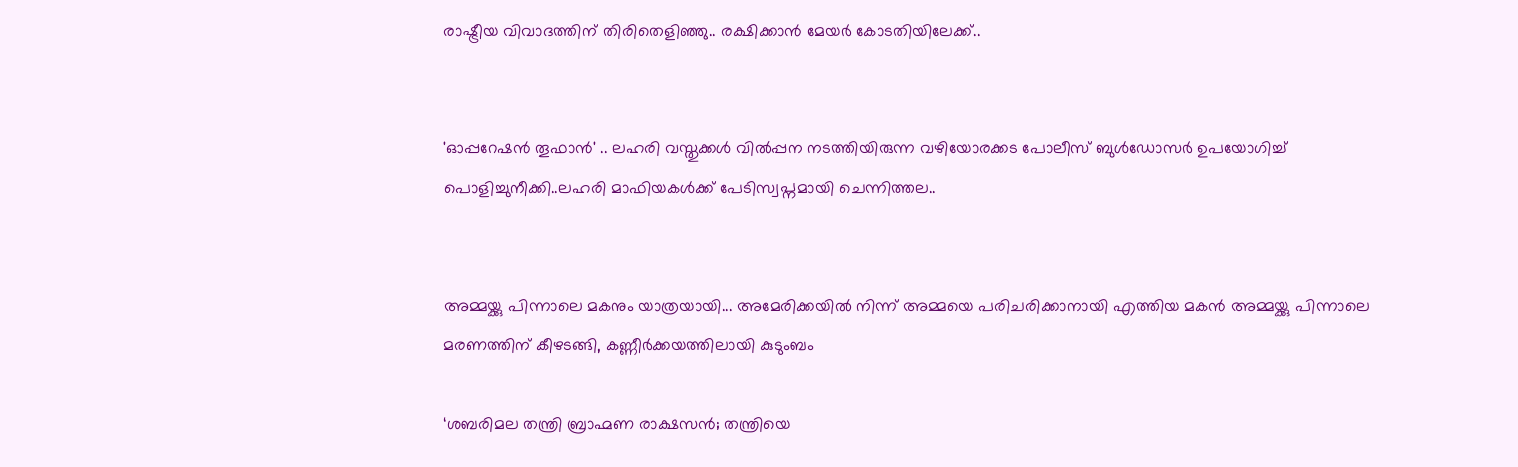രാഷ്ട്രീയ വിവാദത്തിന് തിരിതെളിഞ്ഞു.. രക്ഷിക്കാൻ മേയർ കോടതിയിലേക്ക്..


'ഓപ്പറേഷന്‍ തൂഫാന്‍' .. ലഹരി വസ്തുക്കള്‍ വില്‍പ്പന നടത്തിയിരുന്ന വഴിയോരക്കട പോലീസ് ബുള്‍ഡോസര്‍ ഉപയോഗിച്ച് പൊളിച്ചുനീക്കി..ലഹരി മാഫിയകള്‍ക്ക് പേടിസ്വപ്നമായി ചെന്നിത്തല..


അമ്മയ്ക്കു പിന്നാലെ മകനും യാത്രയായി... അമേരിക്കയിൽ നിന്ന് അമ്മയെ പരിചരിക്കാനായി എത്തിയ മകൻ അമ്മയ്ക്കു പിന്നാലെ മരണത്തിന് കീഴടങ്ങി, കണ്ണീർക്കയത്തിലായി കുടുംബം

‘ശബരിമല തന്ത്രി ബ്രാഹ്മണ രാക്ഷസന്‍; തന്ത്രിയെ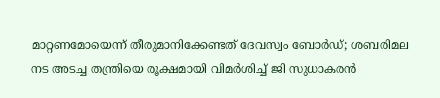മാറ്റണമോയെന്ന് തീരുമാനിക്കേണ്ടത് ദേവസ്വം ബോര്‍ഡ്; ശബരിമല നട അടച്ച തന്ത്രിയെ രൂക്ഷമായി വിമര്‍ശിച്ച് ജി സുധാകരന്‍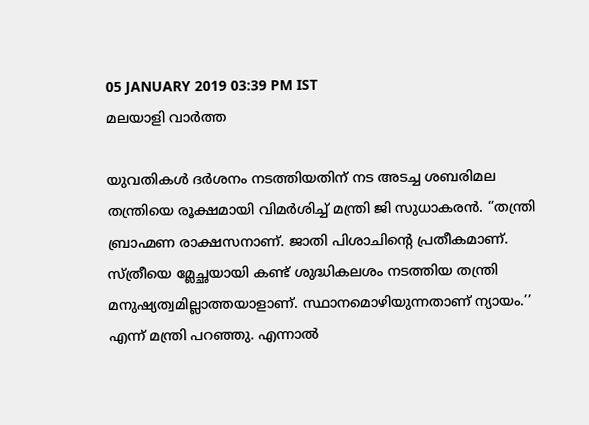05 JANUARY 2019 03:39 PM IST
മലയാളി വാര്‍ത്ത

യുവതികള്‍ ദര്‍ശനം നടത്തിയതിന് നട അടച്ച ശബരിമല തന്ത്രിയെ രൂക്ഷമായി വിമര്‍ശിച്ച് മന്ത്രി ജി സുധാകരന്‍. ‘’തന്ത്രി ബ്രാഹ്മണ രാക്ഷസനാണ്. ജാതി പിശാചിന്റെ പ്രതീകമാണ്. സ്ത്രീയെ മ്ലേച്ഛയായി കണ്ട് ശുദ്ധികലശം നടത്തിയ തന്ത്രി മനുഷ്യത്വമില്ലാത്തയാളാണ്. സ്ഥാനമൊഴിയുന്നതാണ് ന്യായം.’’ എന്ന് മന്ത്രി പറഞ്ഞു. എന്നാല്‍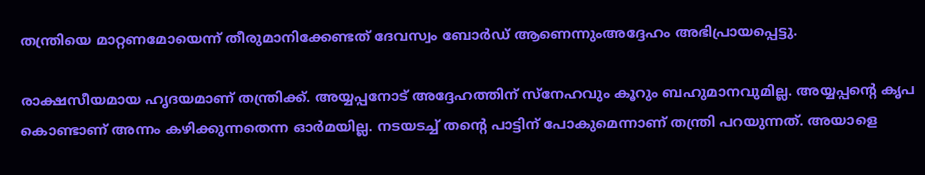തന്ത്രിയെ മാറ്റണമോയെന്ന് തീരുമാനിക്കേണ്ടത് ദേവസ്വം ബോര്‍ഡ് ആണെന്നുംഅദ്ദേഹം അഭിപ്രായപ്പെട്ടു.

രാക്ഷസീയമായ ഹൃദയമാണ്‌ തന്ത്രിക്ക്. അയ്യപ്പനോട് അദ്ദേഹത്തിന് സ്‌നേഹവും കൂറും ബഹുമാനവുമില്ല. അയ്യപ്പന്റെ കൃപ കൊണ്ടാണ് അന്നം കഴിക്കുന്നതെന്ന ഓര്‍മയില്ല. നടയടച്ച് തന്റെ പാട്ടിന് പോകുമെന്നാണ് തന്ത്രി പറയുന്നത്. അയാളെ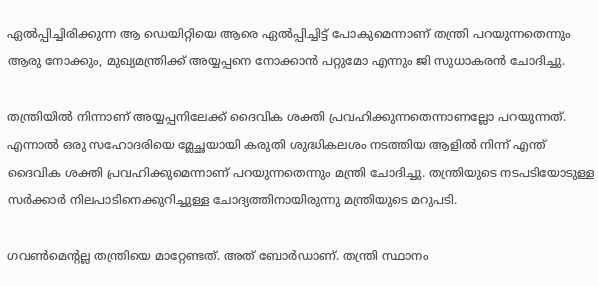ഏല്‍പ്പിച്ചിരിക്കുന്ന ആ ഡെയിറ്റിയെ ആരെ ഏല്‍പ്പിച്ചിട്ട് പോകുമെന്നാണ് തന്ത്രി പറയുന്നതെന്നും ആരു നോക്കും, മുഖ്യമന്ത്രിക്ക് അയ്യപ്പനെ നോക്കാൻ പറ്റുമോ എന്നും ജി സുധാകരന്‍ ചോദിച്ചു.

തന്ത്രിയില്‍ നിന്നാണ് അയ്യപ്പനിലേക്ക് ദൈവിക ശക്തി പ്രവഹിക്കുന്നതെന്നാണല്ലോ പറയുന്നത്. എന്നാല്‍ ഒരു സഹോദരിയെ മ്ലേച്ഛയായി കരുതി ശുദ്ധികലശം നടത്തിയ ആളില്‍ നിന്ന് എന്ത് ദൈവിക ശക്തി പ്രവഹിക്കുമെന്നാണ് പറയുന്നതെന്നും മന്ത്രി ചോദിച്ചു. തന്ത്രിയുടെ നടപടിയോടുള്ള സര്‍ക്കാര്‍ നിലപാടിനെക്കുറിച്ചുള്ള ചോദ്യത്തിനായിരുന്നു മന്ത്രിയുടെ മറുപടി.

ഗവണ്‍മെന്റല്ല തന്ത്രിയെ മാറ്റേണ്ടത്. അത് ബോര്‍ഡാണ്. തന്ത്രി സ്ഥാനം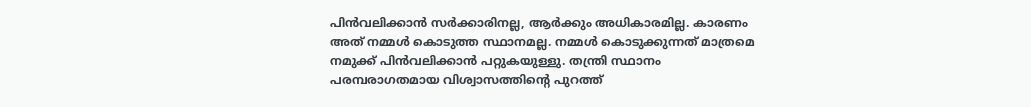പിന്‍വലിക്കാന്‍ സര്‍ക്കാരിനല്ല, ആര്‍ക്കും അധികാരമില്ല. കാരണം അത് നമ്മള്‍ കൊടുത്ത സ്ഥാനമല്ല. നമ്മള്‍ കൊടുക്കുന്നത് മാത്രമെ നമുക്ക് പിന്‍വലിക്കാന്‍ പറ്റുകയുള്ളു. തന്ത്രി സ്ഥാനം പരമ്പരാഗതമായ വിശ്വാസത്തിന്റെ പുറത്ത്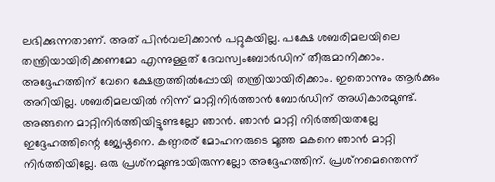ലഭിക്കുന്നതാണ്. അത് പിന്‍വലിക്കാന്‍ പറ്റുകയില്ല. പക്ഷേ ശബരിമലയിലെ തന്ത്രിയായിരിക്കണമോ എന്നുള്ളത് ദേവസ്വംബോര്‍ഡിന് തീരുമാനിക്കാം. അദ്ദേഹത്തിന് വേറെ ക്ഷേത്രത്തില്‍പ്പോയി തന്ത്രിയായിരിക്കാം. ഇതൊന്നും ആര്‍ക്കും അറിയില്ല. ശബരിമലയില്‍ നിന്ന് മാറ്റിനിര്‍ത്താന്‍ ബോര്‍ഡിന് അധികാരമുണ്ട്. അങ്ങനെ മാറ്റിനിര്‍ത്തിയിട്ടുണ്ടല്ലോ ഞാന്‍. ഞാന്‍ മാറ്റി നിര്‍ത്തിയതല്ലേ ഇദ്ദേഹത്തിന്റെ ജ്യേഷ്ഠനെ. കണ്ഠരര് മോഹനരുടെ മൂത്ത മകനെ ഞാന്‍ മാറ്റി നിര്‍ത്തിയില്ലേ. ഒരു പ്രശ്‌നമുണ്ടായിരുന്നല്ലോ അദ്ദേഹത്തിന്. പ്രശ്‌നമെന്തെന്ന്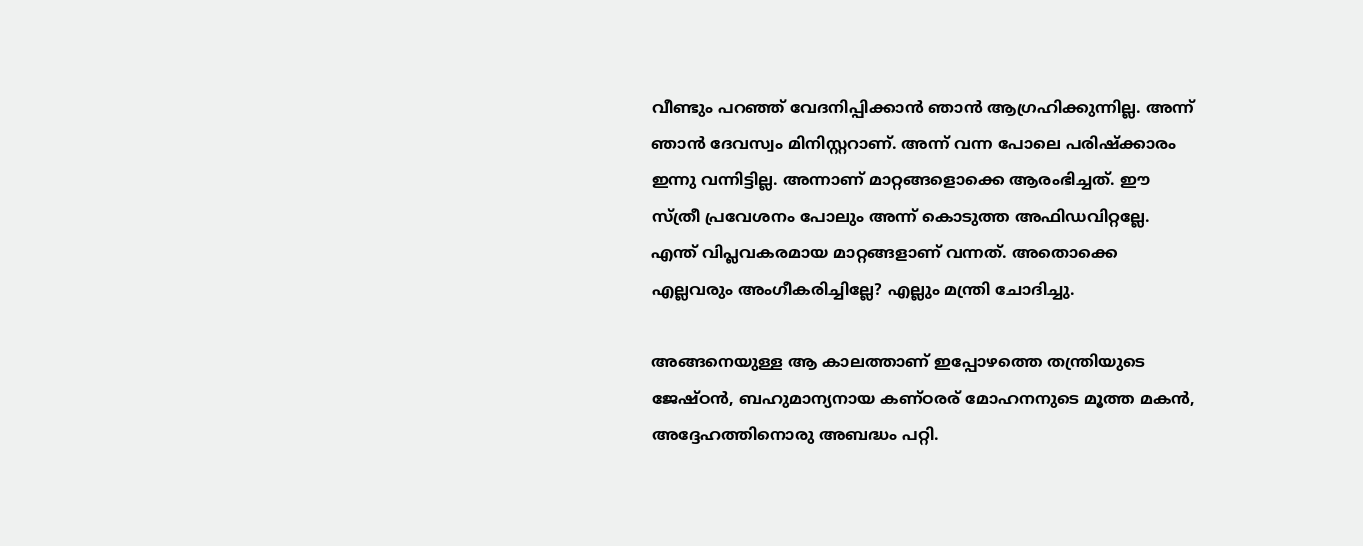വീണ്ടും പറഞ്ഞ് വേദനിപ്പിക്കാന്‍ ഞാന്‍ ആഗ്രഹിക്കുന്നില്ല. അന്ന് ഞാന്‍ ദേവസ്വം മിനിസ്റ്ററാണ്. അന്ന് വന്ന പോലെ പരിഷ്‌ക്കാരം ഇന്നു വന്നിട്ടില്ല. അന്നാണ് മാറ്റങ്ങളൊക്കെ ആരംഭിച്ചത്. ഈ സ്ത്രീ പ്രവേശനം പോലും അന്ന് കൊടുത്ത അഫിഡവിറ്റല്ലേ. എന്ത് വിപ്ലവകരമായ മാറ്റങ്ങളാണ് വന്നത്. അതൊക്കെ എല്ലവരും അംഗീകരിച്ചില്ലേ? എല്ലും മന്ത്രി ചോദിച്ചു.

അങ്ങനെയുള്ള ആ കാലത്താണ് ഇപ്പോഴത്തെ തന്ത്രിയുടെ ജേഷ്ഠന്‍, ബഹുമാന്യനായ കണ്ഠരര് മോഹനനുടെ മൂത്ത മകന്‍, അദ്ദേഹത്തിനൊരു അബദ്ധം പറ്റി.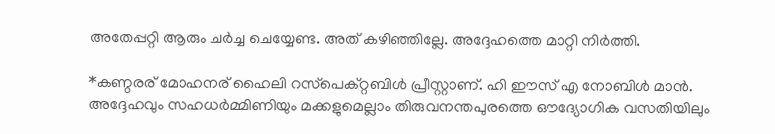അതേപ്പറ്റി ആരും ചര്‍ച്ച ചെയ്യേണ്ട. അത് കഴിഞ്ഞില്ലേ. അദ്ദേഹത്തെ മാറ്റി നിര്‍ത്തി.

*കണ്ഠരര് മോഹനര് ഹൈലി റസ്‌പെക്റ്റബിള്‍ പ്രീസ്റ്റാണ്. ഹി ഈസ് എ നോബിള്‍ മാന്‍. അദ്ദേഹവും സഹധര്‍മ്മിണിയും മക്കളുമെല്ലാം തിരുവനന്തപുരത്തെ ഔദ്യോഗിക വസതിയിലും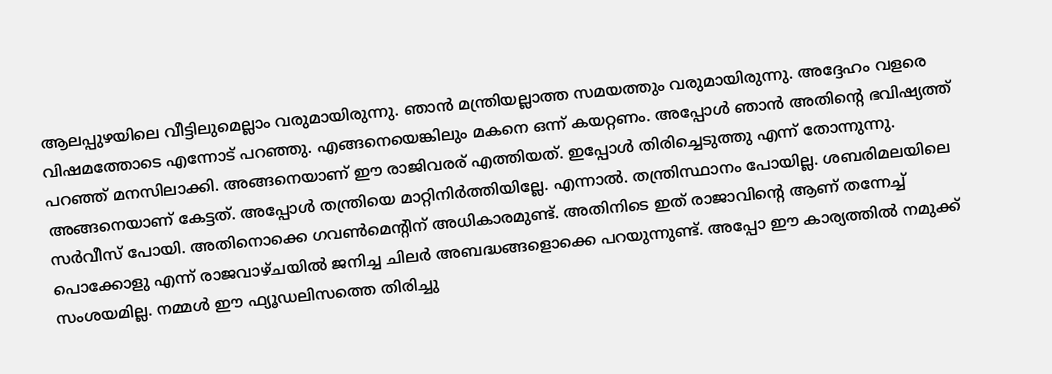ആലപ്പുഴയിലെ വീട്ടിലുമെല്ലാം വരുമായിരുന്നു. ഞാന്‍ മന്ത്രിയല്ലാത്ത സമയത്തും വരുമായിരുന്നു. അദ്ദേഹം വളരെ വിഷമത്തോടെ എന്നോട് പറഞ്ഞു. എങ്ങനെയെങ്കിലും മകനെ ഒന്ന് കയറ്റണം. അപ്പോള്‍ ഞാന്‍ അതിന്റെ ഭവിഷ്യത്ത് പറഞ്ഞ് മനസിലാക്കി. അങ്ങനെയാണ് ഈ രാജിവരര് എത്തിയത്. ഇപ്പോള്‍ തിരിച്ചെടുത്തു എന്ന് തോന്നുന്നു. അങ്ങനെയാണ് കേട്ടത്. അപ്പോള്‍ തന്ത്രിയെ മാറ്റിനിര്‍ത്തിയില്ലേ. എന്നാല്‍. തന്ത്രിസ്ഥാനം പോയില്ല. ശബരിമലയിലെ സര്‍വീസ് പോയി. അതിനൊക്കെ ഗവണ്‍മെന്റിന് അധികാരമുണ്ട്. അതിനിടെ ഇത് രാജാവിന്റെ ആണ് തന്നേച്ച് പൊക്കോളു എന്ന് രാജവാഴ്ചയില്‍ ജനിച്ച ചിലര്‍ അബദ്ധങ്ങളൊക്കെ പറയുന്നുണ്ട്. അപ്പോ ഈ കാര്യത്തില്‍ നമുക്ക് സംശയമില്ല. നമ്മള്‍ ഈ ഫ്യൂഡലിസത്തെ തിരിച്ചു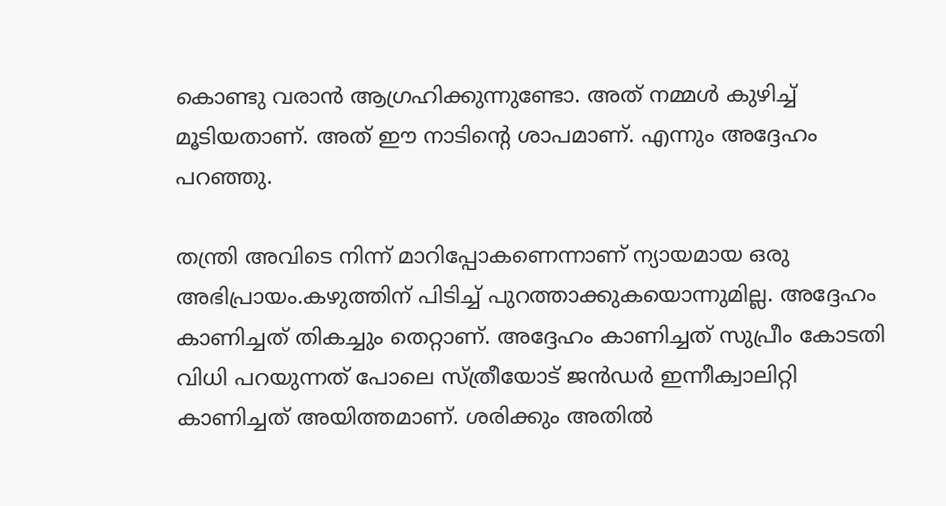കൊണ്ടു വരാന്‍ ആഗ്രഹിക്കുന്നുണ്ടോ. അത് നമ്മള്‍ കുഴിച്ച് മൂടിയതാണ്. അത് ഈ നാടിന്റെ ശാപമാണ്. എന്നും അദ്ദേഹം പറഞ്ഞു.

തന്ത്രി അവിടെ നിന്ന് മാറിപ്പോകണെന്നാണ് ന്യായമായ ഒരു അഭിപ്രായം.കഴുത്തിന് പിടിച്ച് പുറത്താക്കുകയൊന്നുമില്ല. അദ്ദേഹം കാണിച്ചത് തികച്ചും തെറ്റാണ്. അദ്ദേഹം കാണിച്ചത് സുപ്രീം കോടതി വിധി പറയുന്നത് പോലെ സ്ത്രീയോട് ജന്‍ഡര്‍ ഇന്നീക്വാലിറ്റി കാണിച്ചത് അയിത്തമാണ്. ശരിക്കും അതില്‍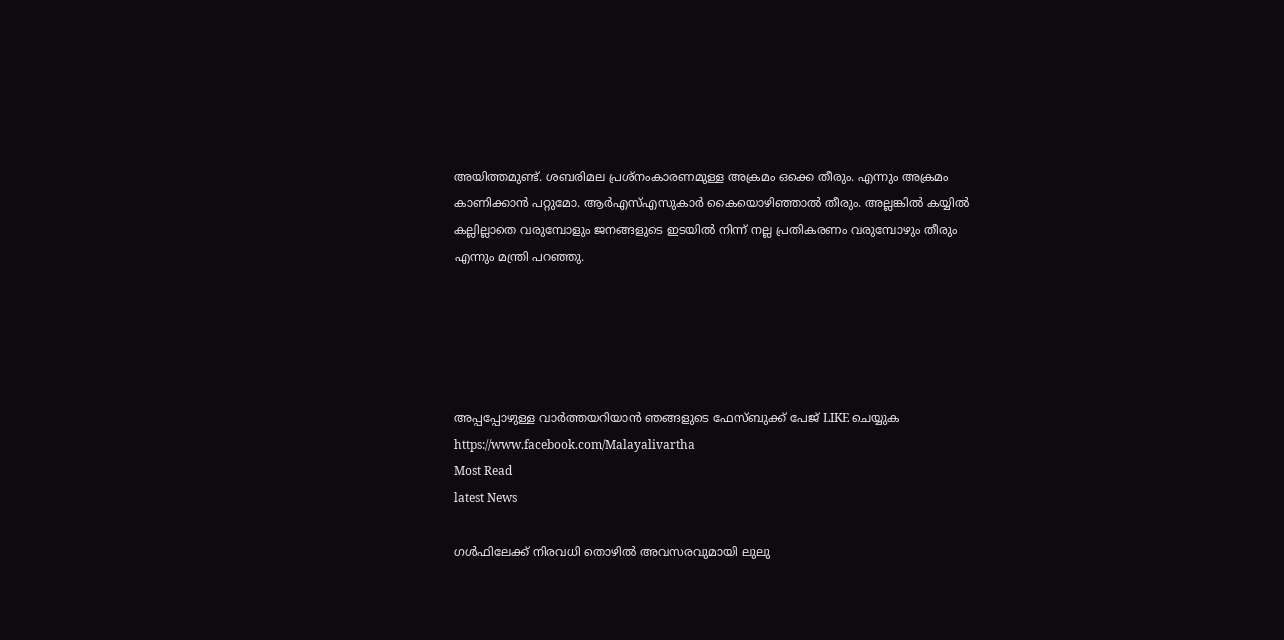അയിത്തമുണ്ട്. ശബരിമല പ്രശ്‌നംകാരണമുള്ള അക്രമം ഒക്കെ തീരും. എന്നും അക്രമം കാണിക്കാന്‍ പറ്റുമോ. ആര്‍എസ്എസുകാര്‍ കൈയൊഴിഞ്ഞാല്‍ തീരും. അല്ലങ്കില്‍ കയ്യില്‍ കല്ലില്ലാതെ വരുമ്പോളും ജനങ്ങളുടെ ഇടയില്‍ നിന്ന് നല്ല പ്രതികരണം വരുമ്പോഴും തീരും എന്നും മന്ത്രി പറഞ്ഞു.





അപ്പപ്പോഴുള്ള വാര്‍ത്തയറിയാന്‍ ഞങ്ങളുടെ ഫേസ്‌ബുക്ക്‌ പേജ് LIKE ചെയ്യുക
https://www.facebook.com/Malayalivartha
Most Read
latest News

ഗള്‍ഫിലേക്ക് നിരവധി തൊഴില്‍ അവസരവുമായി ലുലു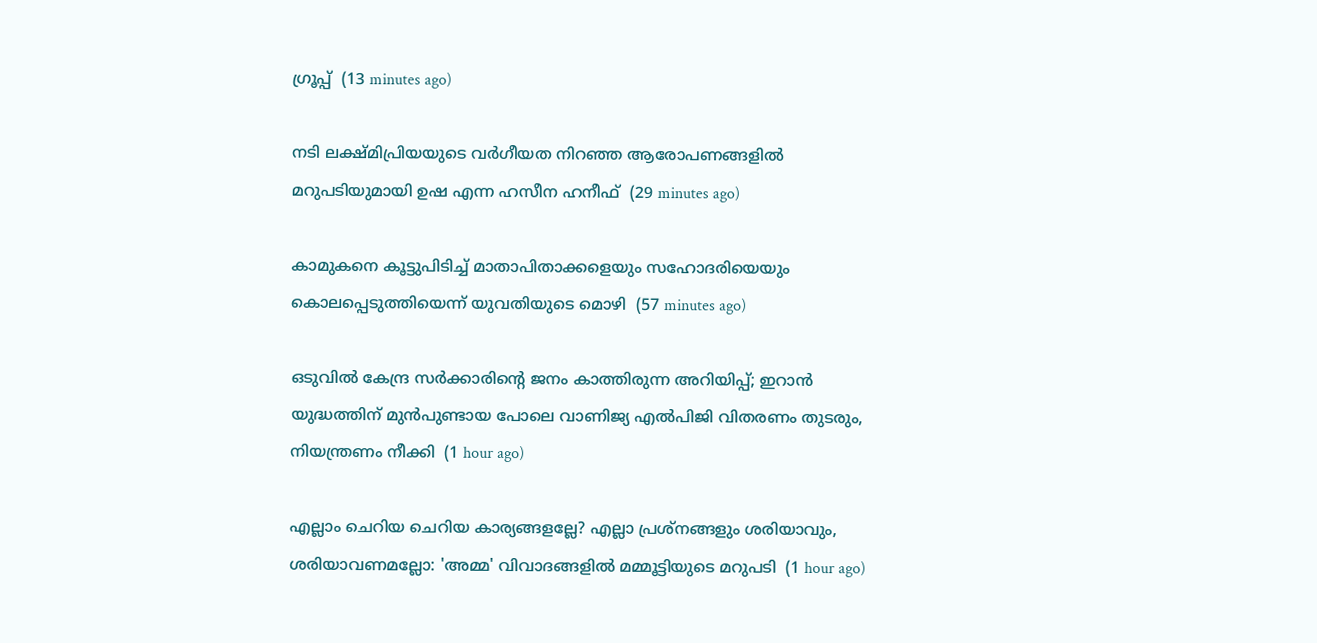ഗ്രൂപ്പ്  (13 minutes ago)

നടി ലക്ഷ്മിപ്രിയയുടെ വര്‍ഗീയത നിറഞ്ഞ ആരോപണങ്ങളില്‍ മറുപടിയുമായി ഉഷ എന്ന ഹസീന ഹനീഫ്  (29 minutes ago)

കാമുകനെ കൂട്ടുപിടിച്ച് മാതാപിതാക്കളെയും സഹോദരിയെയും കൊലപ്പെടുത്തിയെന്ന് യുവതിയുടെ മൊഴി  (57 minutes ago)

ഒടുവിൽ കേന്ദ്ര സർക്കാരിൻ്റെ ജനം കാത്തിരുന്ന അറിയിപ്പ്; ഇറാൻ യുദ്ധത്തിന് മുൻപുണ്ടായ പോലെ വാണിജ്യ എൽപിജി വിതരണം തുടരും, നിയന്ത്രണം നീക്കി  (1 hour ago)

എല്ലാം ചെറിയ ചെറിയ കാര്യങ്ങളല്ലേ? എല്ലാ പ്രശ്‌നങ്ങളും ശരിയാവും, ശരിയാവണമല്ലോ: 'അമ്മ' വിവാദങ്ങളില്‍ മമ്മൂട്ടിയുടെ മറുപടി  (1 hour ago)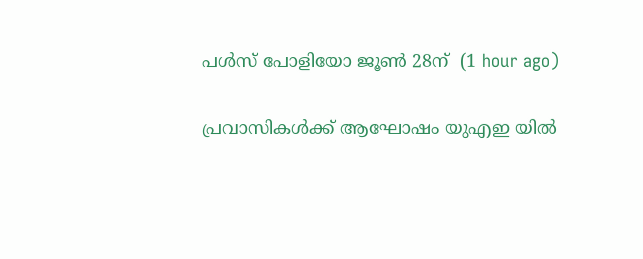പള്‍സ് പോളിയോ ജൂണ്‍ 28ന്  (1 hour ago)

പ്രവാസികൾക്ക് ആഘോഷം യുഎഇ യിൽ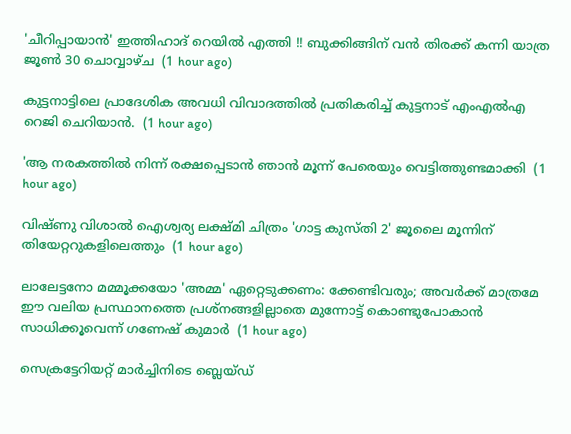'ചീറിപ്പായാൻ' ഇത്തിഹാദ് റെയിൽ എത്തി !! ബുക്കിങ്ങിന് വൻ തിരക്ക് കന്നി യാത്ര ജൂൺ 30 ചൊവ്വാഴ്ച  (1 hour ago)

കുട്ടനാട്ടിലെ പ്രാദേശിക അവധി വിവാദത്തിൽ പ്രതികരിച്ച് കുട്ടനാട് എംഎൽഎ റെജി ചെറിയാൻ.  (1 hour ago)

'ആ നരകത്തില്‍ നിന്ന് രക്ഷപ്പെടാന്‍ ഞാന്‍ മൂന്ന് പേരെയും വെട്ടിത്തുണ്ടമാക്കി  (1 hour ago)

വിഷ്ണു വിശാല്‍ ഐശ്വര്യ ലക്ഷ്മി ചിത്രം 'ഗാട്ട കുസ്തി 2' ജൂലൈ മൂന്നിന് തിയേറ്ററുകളിലെത്തും  (1 hour ago)

ലാലേട്ടനോ മമ്മൂക്കയോ 'അമ്മ' ഏറ്റെടുക്കണം: ക്കേണ്ടിവരും; അവര്‍ക്ക് മാത്രമേ ഈ വലിയ പ്രസ്ഥാനത്തെ പ്രശ്‌നങ്ങളില്ലാതെ മുന്നോട്ട് കൊണ്ടുപോകാന്‍ സാധിക്കൂവെന്ന് ഗണേഷ് കുമാര്‍  (1 hour ago)

സെക്രട്ടേറിയറ്റ് മാര്‍ച്ചിനിടെ ബ്ലെയ്ഡ്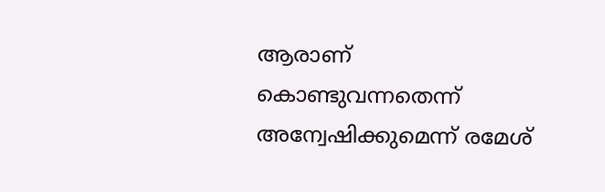ആരാണ് കൊണ്ടുവന്നതെന്ന് അന്വേഷിക്കുമെന്ന് രമേശ്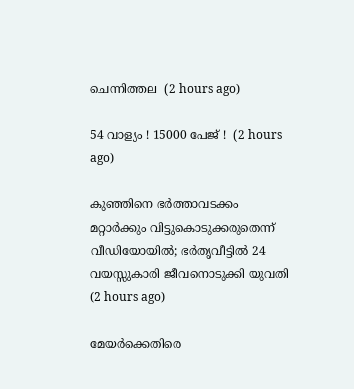ചെന്നിത്തല  (2 hours ago)

54 വാള്യം ! 15000 പേജ് !  (2 hours ago)

കുഞ്ഞിനെ ഭര്‍ത്താവടക്കം മറ്റാര്‍ക്കും വിട്ടുകൊടുക്കരുതെന്ന് വീഡിയോയില്‍; ഭര്‍തൃവീട്ടില്‍ 24 വയസ്സുകാരി ജീവനൊടുക്കി യുവതി  (2 hours ago)

മേയര്‍ക്കെതിരെ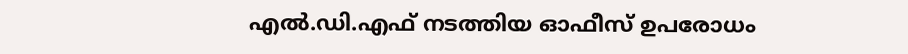എല്‍.ഡി.എഫ് നടത്തിയ ഓഫീസ് ഉപരോധം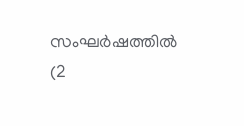സംഘര്‍ഷത്തില്‍  (2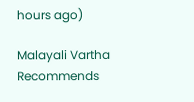hours ago)

Malayali Vartha Recommends